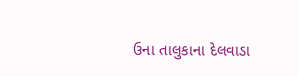ઉના તાલુકાના દેલવાડા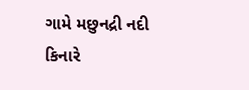ગામે મછુનદ્રી નદી કિનારે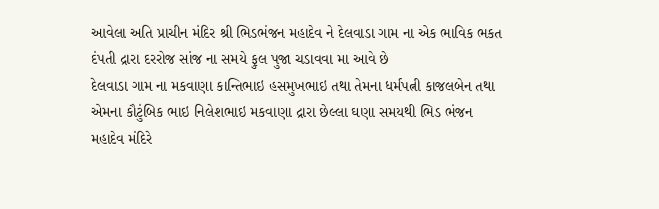આવેલા અતિ પ્રાચીન મંદિર શ્રી ભિડભંજન મહાદેવ ને દેલવાડા ગામ ના એક ભાવિક ભકત દંપતી દ્રારા દરરોજ સાંજ ના સમયે ફુલ પુજા ચડાવવા મા આવે છે
દેલવાડા ગામ ના મકવાણા કાન્તિભાઇ હસમુખભાઇ તથા તેમના ધર્મપત્ની કાજલબેન તથા એમના કૌટુંબિક ભાઇ નિલેશભાઇ મકવાણા દ્રારા છેલ્લા ઘણા સમયથી ભિડ ભંજન મહાદેવ મંદિરે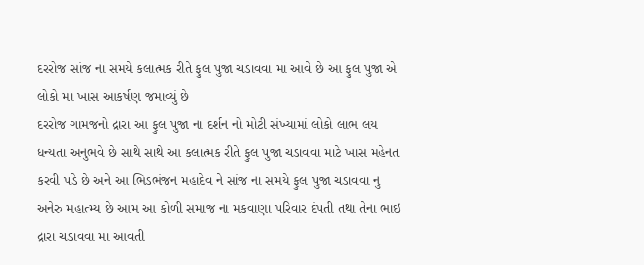દરરોજ સાંજ ના સમયે કલાત્મક રીતે ફુલ પુજા ચડાવવા મા આવે છે આ ફુલ પુજા એ લોકો મા ખાસ આકર્ષણ જમાવ્યું છે
દરરોજ ગામજનો દ્રારા આ ફુલ પુજા ના દર્શન નો મોટી સંખ્યામાં લોકો લાભ લય ધન્યતા અનુભવે છે સાથે સાથે આ કલાત્મક રીતે ફુલ પુજા ચડાવવા માટે ખાસ મહેનત કરવી પડે છે અને આ ભિડભંજન મહાદેવ ને સાંજ ના સમયે ફુલ પુજા ચડાવવા નુ અનેરુ મહાત્મ્ય છે આમ આ કોળી સમાજ ના મકવાણા પરિવાર દંપતી તથા તેના ભાઇ દ્રારા ચડાવવા મા આવતી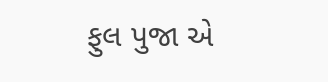ફુલ પુજા એ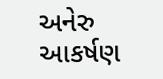અનેરુ આકર્ષણ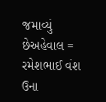જમાવ્યું છેઅહેવાલ = રમેશભાઈ વંશ ઉના